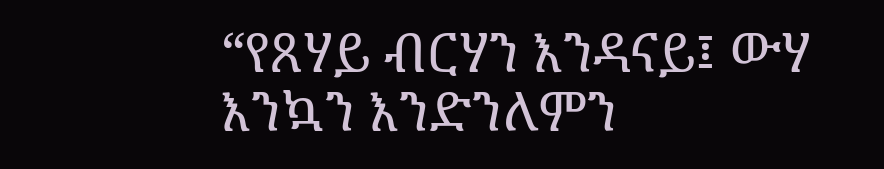“የጸሃይ ብርሃን እንዳናይ፤ ውሃ እንኳን እንድንለምን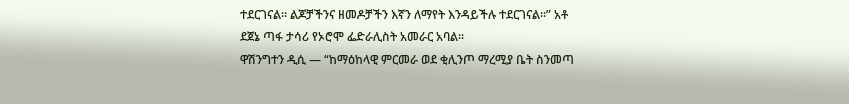ተደርገናል። ልጆቻችንና ዘመዶቻችን እኛን ለማየት እንዳይችሉ ተደርገናል።” አቶ ደጀኔ ጣፋ ታሳሪ የኦሮሞ ፌድራሊስት አመራር አባል።
ዋሽንግተን ዲሲ — “ከማዕከላዊ ምርመራ ወደ ቂሊንጦ ማረሚያ ቤት ስንመጣ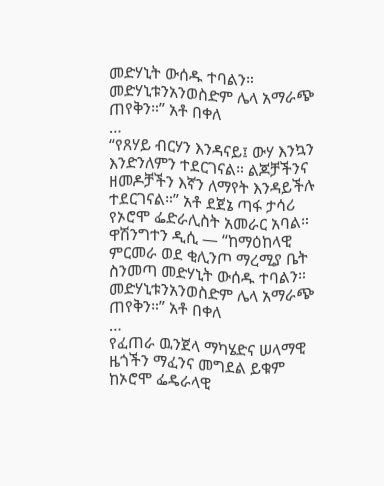መድሃኒት ውሰዱ ተባልን። መድሃኒቱንአንወስድም ሌላ አማራጭ ጠየቅን።” አቶ በቀለ
…
“የጸሃይ ብርሃን እንዳናይ፤ ውሃ እንኳን እንድንለምን ተደርገናል። ልጆቻችንና ዘመዶቻችን እኛን ለማየት እንዳይችሉ ተደርገናል።” አቶ ደጀኔ ጣፋ ታሳሪ የኦሮሞ ፌድራሊስት አመራር አባል።
ዋሽንግተን ዲሲ — “ከማዕከላዊ ምርመራ ወደ ቂሊንጦ ማረሚያ ቤት ስንመጣ መድሃኒት ውሰዱ ተባልን። መድሃኒቱንአንወስድም ሌላ አማራጭ ጠየቅን።” አቶ በቀለ
…
የፈጠራ ዉንጀላ ማካሄድና ሠላማዊ ዜጎችን ማፈንና መግደል ይቁም
ከኦሮሞ ፌዴራላዊ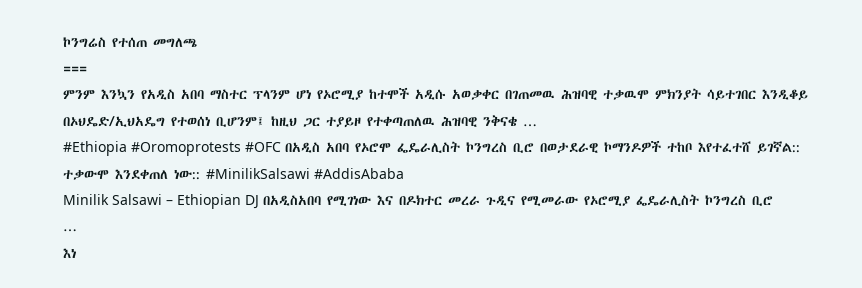ኮንግሬስ የተሰጠ መግለጫ
===
ምንም እንኳን የአዲስ አበባ ማስተር ፕላንም ሆነ የኦሮሚያ ከተሞች አዲሱ አወቃቀር በገጠመዉ ሕዝባዊ ተቃዉሞ ምክንያት ሳይተገበር እንዲቆይ በኦህዴድ/ኢህአዴግ የተወሰነ ቢሆንም፤ ከዚህ ጋር ተያይዞ የተቀጣጠለዉ ሕዝባዊ ንቅናቄ …
#Ethiopia #Oromoprotests #OFC በአዲስ አበባ የኦሮሞ ፌዴራሊስት ኮንግረስ ቢሮ በወታደራዊ ኮማንዶዎች ተከቦ እየተፈተሸ ይገኛል:: ተቃውሞ እንደቀጠለ ነው:: #MinilikSalsawi #AddisAbaba
Minilik Salsawi – Ethiopian DJ በአዲስአበባ የሚገነው እና በዶክተር መረራ ጉዲና የሚመራው የኦሮሚያ ፌዴራሊስት ኮንግረስ ቢሮ
…
እነ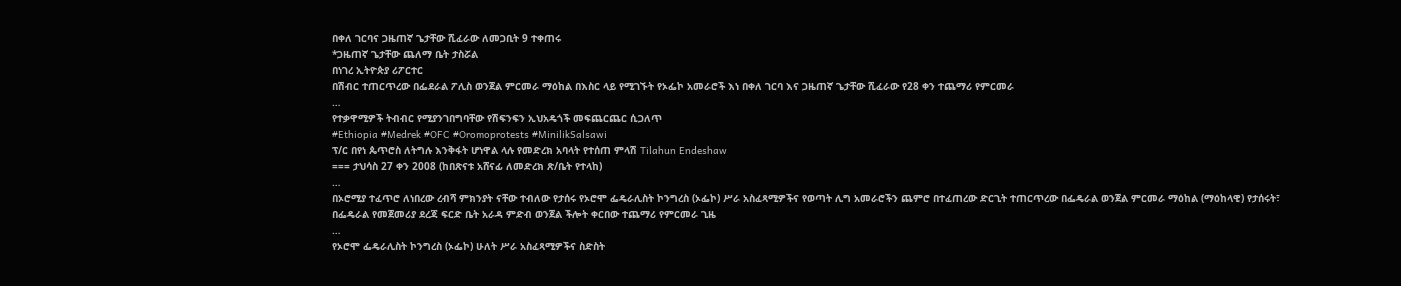በቀለ ገርባና ጋዜጠኛ ጌታቸው ሺፈራው ለመጋቢት 9 ተቀጠሩ
*ጋዜጠኛ ጌታቸው ጨለማ ቤት ታስሯል
በነገረ ኢትዮጵያ ሪፖርተር
በሽብር ተጠርጥረው በፌደራል ፖሊስ ወንጀል ምርመራ ማዕከል በእስር ላይ የሚገኙት የኦፌኮ አመራሮች እነ በቀለ ገርባ እና ጋዜጠኛ ጌታቸው ሺፈራው የ28 ቀን ተጨማሪ የምርመራ
…
የተቃዋሚዎች ትብብር የሚያንገበግባቸው የሽፍንፍን ኢህአዴጎች መፍጨርጨር ሲጋለጥ
#Ethiopia #Medrek #OFC #Oromoprotests #MinilikSalsawi
ፕ/ር በየነ ጴጥሮስ ለትግሉ እንቅፋት ሆነዋል ላሉ የመድረክ አባላት የተሰጠ ምላሽ Tilahun Endeshaw
=== ታህሳስ 27 ቀን 2008 (ከበጽናቱ አሸናፊ ለመድረክ ጽ/ቤት የተላከ)
…
በኦሮሚያ ተፈጥሮ ለነበረው ረብሻ ምክንያት ናቸው ተብለው የታሰሩ የኦሮሞ ፌዴራሊስት ኮንግረስ (ኦፌኮ) ሥራ አስፈጻሚዎችና የወጣት ሊግ አመራሮችን ጨምሮ በተፈጠረው ድርጊት ተጠርጥረው በፌዴራል ወንጀል ምርመራ ማዕከል (ማዕከላዊ) የታሰሩት፣ በፌዴራል የመጀመሪያ ደረጃ ፍርድ ቤት አራዳ ምድብ ወንጀል ችሎት ቀርበው ተጨማሪ የምርመራ ጊዜ
…
የኦሮሞ ፌዴራሊስት ኮንግረስ (ኦፌኮ) ሁለት ሥራ አስፈጻሚዎችና ስድስት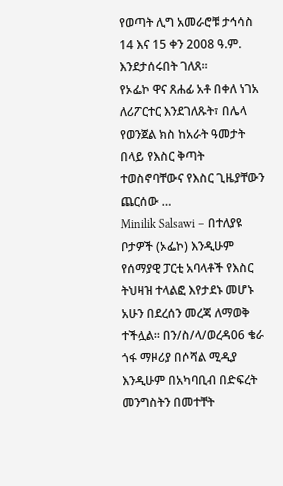የወጣት ሊግ አመራሮቹ ታኅሳስ 14 እና 15 ቀን 2008 ዓ.ም. እንደታሰሩበት ገለጸ፡፡
የኦፌኮ ዋና ጸሐፊ አቶ በቀለ ነገአ ለሪፖርተር እንደገለጹት፣ በሌላ የወንጀል ክስ ከአራት ዓመታት በላይ የእስር ቅጣት ተወስኖባቸውና የእስር ጊዜያቸውን ጨርሰው …
Minilik Salsawi – በተለያዩ ቦታዎች (ኦፌኮ) እንዲሁም የሰማያዊ ፓርቲ አባላቶች የእስር ትህዛዝ ተላልፎ እየታደኑ መሆኑ አሁን በደረሰን መረጃ ለማወቅ ተችሏል፡፡ በን/ስ/ላ/ወረዳ06 ቄራ ጎፋ ማዞሪያ በሶሻል ሚዲያ እንዲሁም በአካባቢብ በድፍረት መንግስትን በመተቸት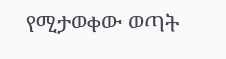የሚታወቀው ወጣት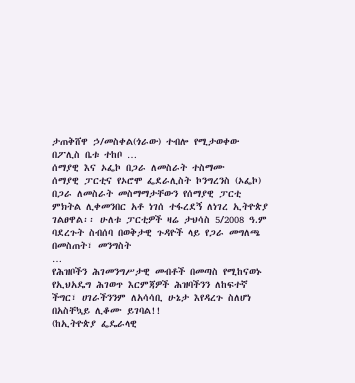ታጠቅሸዋ ኃ/መስቀል(ጎራው) ተብሎ የሚታወቀው በፖሊስ ቤቱ ተከቦ …
ሰማያዊ እና ኦፌኮ በጋራ ለመስራት ተስማሙ
ሰማያዊ ፓርቲና የኦሮሞ ፌደራሊስት ኮንግረንስ (ኦፌኮ) በጋራ ለመስራት መስማማታቸውን የሰማያዊ ፓርቲ ምክትል ሊቀመንበር አቶ ነገሰ ተፋረደኝ ለነገረ ኢትዮጵያ ገልፀዋል፡፡ ሁለቱ ፓርቲዎች ዛሬ ታህሳስ 5/2008 ዓ.ም ባደረጉት ስብሰባ በወቅታዊ ጉዳዮች ላይ የጋራ መግለጫ በመስጠት፣ መንግስት
…
የሕዝቦችን ሕገመንግሥታዊ መብቶች በመጣስ የሚከናወኑ የኢህአዴግ ሕገወጥ እርምጃዎች ሕዝባችንን ለከፍተኛ ችግር፣ ሀገራችንንም ለአሳሳቢ ሁኔታ እየዳረጉ ስለሆነ በአስቸኳይ ሊቆሙ ይገባል!!
(ከኢትዮጵያ ፌዴራላዊ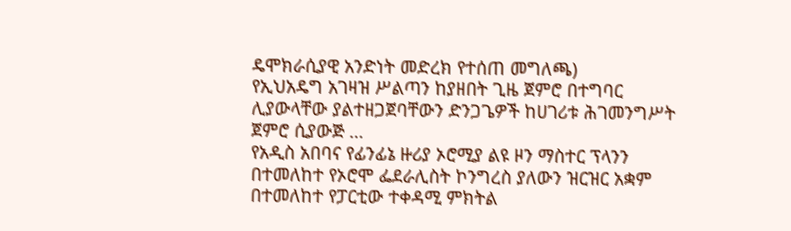ዴሞክራሲያዊ አንድነት መድረክ የተሰጠ መግለጫ)
የኢህአዴግ አገዛዝ ሥልጣን ከያዘበት ጊዜ ጀምሮ በተግባር ሊያውላቸው ያልተዘጋጀባቸውን ድንጋጌዎች ከሀገሪቱ ሕገመንግሥት ጀምሮ ሲያውጅ …
የአዲስ አበባና የፊንፊኔ ዙሪያ ኦሮሚያ ልዩ ዞን ማስተር ፕላንን በተመለከተ የኦሮሞ ፌደራሊስት ኮንግረስ ያለውን ዝርዝር አቋም በተመለከተ የፓርቲው ተቀዳሚ ምክትል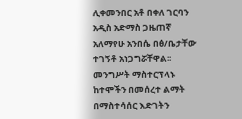ሊቀመንበር አቶ በቀለ ገርባን አዲስ አድማስ ጋዜጠኛ አለማየሁ አንበሴ በፅ/ቤታቸው ተገኝቶ አነጋግሯቸዋል፡፡
መንግሥት ማስተርፕላኑ ከተሞችን በመሰረተ ልማት በማስተሳሰር እድገትን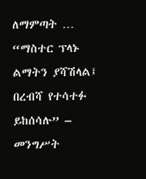ለማምጣት …
“ማስተር ፕላኑ ልማትን ያሻሽላል፤ በረብሻ የተሳተፉ ይከሰሳሉ” – መንግሥት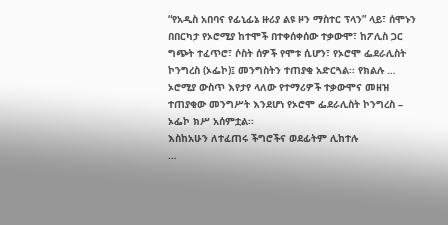“የአዲስ አበባና የፊኒፊኔ ዙሪያ ልዩ ዞን ማስተር ፕላን” ላይ፣ ሰሞኑን በበርካታ የኦሮሚያ ከተሞች በተቀሰቀሰው ተቃውሞ፣ ከፖሊስ ጋር ግጭት ተፈጥሮ፣ ሶስት ሰዎች የሞቱ ሲሆን፣ የኦሮሞ ፌደራሊስት ኮንግረስ (ኦፌኮ)፤ መንግስትን ተጠያቂ አድርጓል፡፡ የክልሉ …
ኦሮሚያ ውስጥ እየታየ ላለው የተማሪዎች ተቃውሞና መዘዝ ተጠያቂው መንግሥት እንደሆነ የኦሮሞ ፌደራሊስት ኮንግረስ – ኦፌኮ ክሥ አሰምቷል፡፡
እስከአሁን ለተፈጠሩ ችግሮችና ወደፊትም ሊከተሉ
…